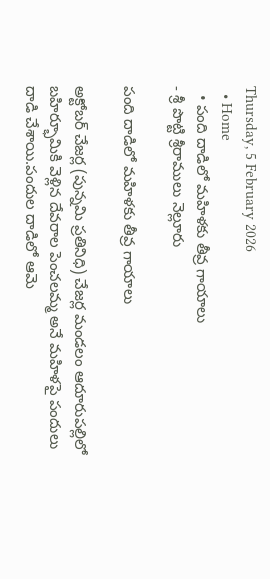Thursday, 5 February 2026
  • Home
  • పంది దాడిలో మహిళకు తీవ్ర గాయాలు
- శ్రీ పొట్టి శ్రీరాములు నెల్లూరు

పంది దాడిలో మహిళకు తీవ్ర గాయాలు

అక్టోబర్ చేజర్ల (పున్నమి ప్రతినిధి) చేజర్ల మండలం ఆదూరుపల్లిలో బహిర్భూమికి వెళ్లిన దేవరాల పెంచలమ్మ అనే మహిళపై పందులు దాడి చేశాయి.పందుల దాడిలో ఆమె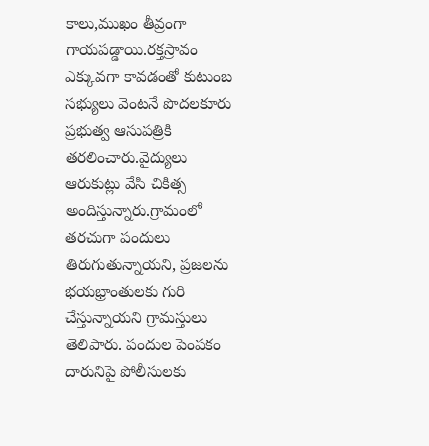కాలు,ముఖం తీవ్రంగా గాయపడ్డాయి.రక్తస్రావం ఎక్కువగా కావడంతో కుటుంబ సభ్యులు వెంటనే పొదలకూరు ప్రభుత్వ ఆసుపత్రికి తరలించారు.వైద్యులు ఆరుకుట్లు వేసి చికిత్స అందిస్తున్నారు.గ్రామంలో తరచుగా పందులు తిరుగుతున్నాయని, ప్రజలను భయభ్రాంతులకు గురి చేస్తున్నాయని గ్రామస్తులు తెలిపారు. పందుల పెంపకం దారునిపై పోలీసులకు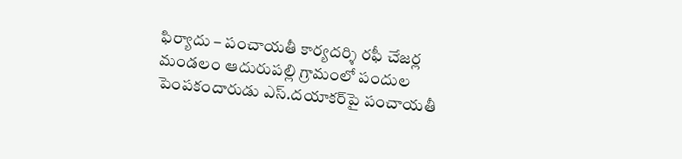ఫిర్యాదు – పంచాయతీ కార్యదర్శి రఫీ చేజర్ల మండలం ఆదురుపల్లి గ్రామంలో పందుల పెంపకందారుడు ఎస్.దయాకర్‌పై పంచాయతీ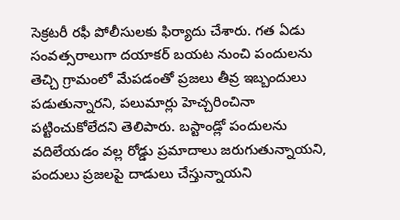సెక్రటరీ రఫీ పోలీసులకు ఫిర్యాదు చేశారు. గత ఏడు సంవత్సరాలుగా దయాకర్ బయట నుంచి పందులను తెచ్చి గ్రామంలో మేపడంతో ప్రజలు తీవ్ర ఇబ్బందులు పడుతున్నారని, పలుమార్లు హెచ్చరించినా పట్టించుకోలేదని తెలిపారు. బస్టాండ్లో పందులను వదిలేయడం వల్ల రోడ్డు ప్రమాదాలు జరుగుతున్నాయని, పందులు ప్రజలపై దాడులు చేస్తున్నాయని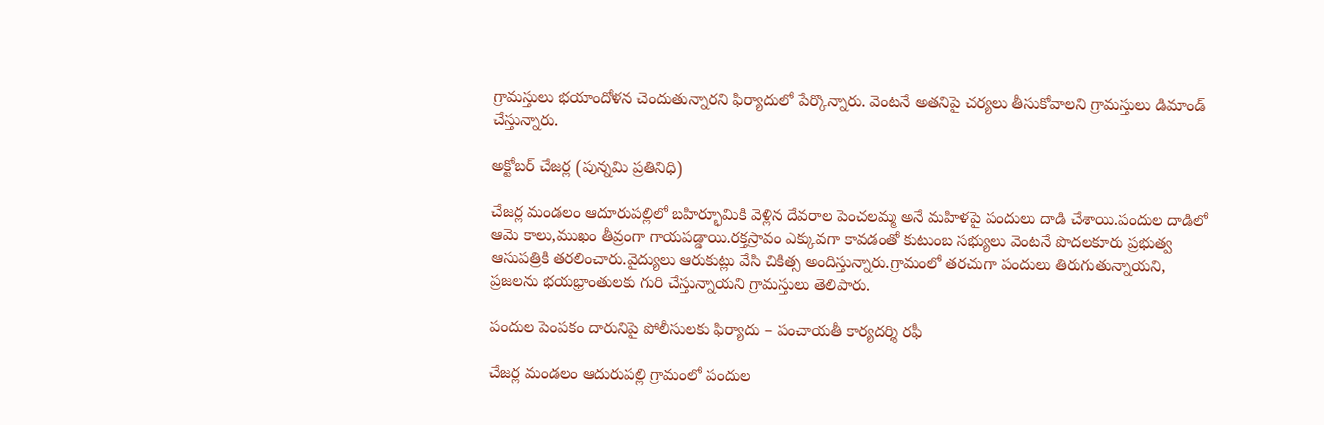గ్రామస్తులు భయాందోళన చెందుతున్నారని ఫిర్యాదులో పేర్కొన్నారు. వెంటనే అతనిపై చర్యలు తీసుకోవాలని గ్రామస్తులు డిమాండ్ చేస్తున్నారు.

అక్టోబర్ చేజర్ల (పున్నమి ప్రతినిధి)

చేజర్ల మండలం ఆదూరుపల్లిలో బహిర్భూమికి వెళ్లిన దేవరాల పెంచలమ్మ అనే మహిళపై పందులు దాడి చేశాయి.పందుల దాడిలో ఆమె కాలు,ముఖం తీవ్రంగా గాయపడ్డాయి.రక్తస్రావం ఎక్కువగా కావడంతో కుటుంబ సభ్యులు వెంటనే పొదలకూరు ప్రభుత్వ ఆసుపత్రికి తరలించారు.వైద్యులు ఆరుకుట్లు వేసి చికిత్స అందిస్తున్నారు.గ్రామంలో తరచుగా పందులు తిరుగుతున్నాయని, ప్రజలను భయభ్రాంతులకు గురి చేస్తున్నాయని గ్రామస్తులు తెలిపారు.

పందుల పెంపకం దారునిపై పోలీసులకు ఫిర్యాదు – పంచాయతీ కార్యదర్శి రఫీ

చేజర్ల మండలం ఆదురుపల్లి గ్రామంలో పందుల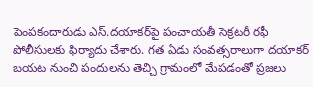పెంపకందారుడు ఎస్.దయాకర్‌పై పంచాయతీ సెక్రటరీ రఫీ పోలీసులకు ఫిర్యాదు చేశారు. గత ఏడు సంవత్సరాలుగా దయాకర్ బయట నుంచి పందులను తెచ్చి గ్రామంలో మేపడంతో ప్రజలు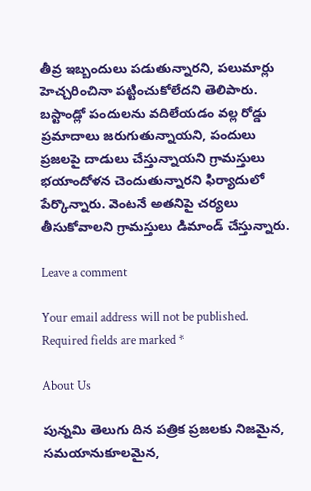తీవ్ర ఇబ్బందులు పడుతున్నారని, పలుమార్లు హెచ్చరించినా పట్టించుకోలేదని తెలిపారు. బస్టాండ్లో పందులను వదిలేయడం వల్ల రోడ్డు ప్రమాదాలు జరుగుతున్నాయని, పందులు ప్రజలపై దాడులు చేస్తున్నాయని గ్రామస్తులు భయాందోళన చెందుతున్నారని ఫిర్యాదులో పేర్కొన్నారు. వెంటనే అతనిపై చర్యలు తీసుకోవాలని గ్రామస్తులు డిమాండ్ చేస్తున్నారు.

Leave a comment

Your email address will not be published. Required fields are marked *

About Us

పున్నమి తెలుగు దిన పత్రిక ప్రజలకు నిజమైన, సమయానుకూలమైన,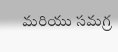మరియు సమగ్ర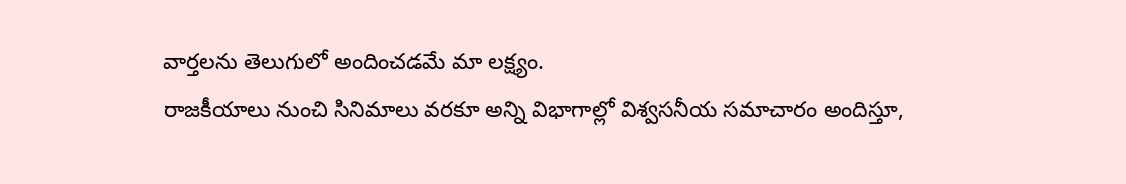వార్తలను తెలుగులో అందించడమే మా లక్ష్యం.
రాజకీయాలు నుంచి సినిమాలు వరకూ అన్ని విభాగాల్లో విశ్వసనీయ సమాచారం అందిస్తూ,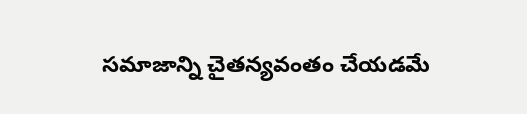సమాజాన్ని చైతన్యవంతం చేయడమే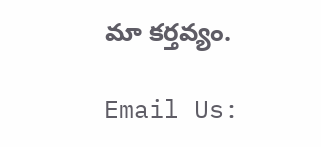మా కర్తవ్యం.

Email Us: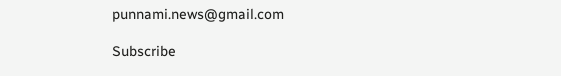punnami.news@gmail.com

Subscribe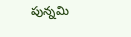పున్నమి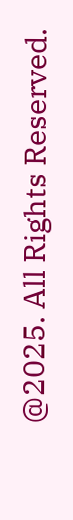@2025. All Rights Reserved.